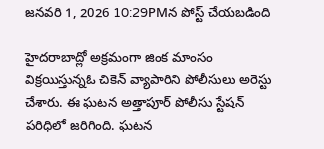జనవరి 1, 2026 10:29PMన పోస్ట్ చేయబడింది

హైదరాబాద్లో అక్రమంగా జింక మాంసం విక్రయిస్తున్నఓ చికెన్ వ్యాపారిని పోలీసులు అరెస్టు చేశారు. ఈ ఘటన అత్తాపూర్ పోలీసు స్టేషన్ పరిధిలో జరిగింది. ఘటన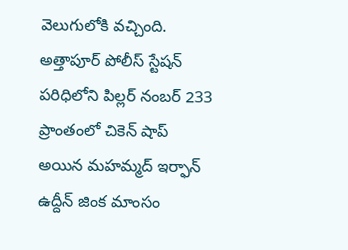వెలుగులోకి వచ్చింది. అత్తాపూర్ పోలీస్ స్టేషన్ పరిధిలోని పిల్లర్ నంబర్ 233 ప్రాంతంలో చికెన్ షాప్ అయిన మహమ్మద్ ఇర్ఫాన్ ఉద్దీన్ జింక మాంసం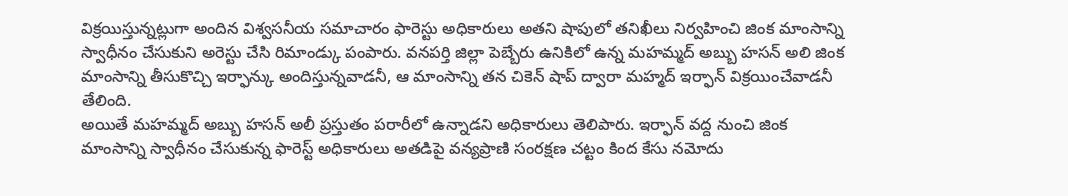విక్రయిస్తున్నట్లుగా అందిన విశ్వసనీయ సమాచారం ఫారెస్టు అధికారులు అతని షాపులో తనిఖీలు నిర్వహించి జింక మాంసాన్ని స్వాధీనం చేసుకుని అరెస్టు చేసి రిమాండ్కు పంపారు. వనపర్తి జిల్లా పెబ్బేరు ఉనికిలో ఉన్న మహమ్మద్ అబ్బు హసన్ అలి జింక మాంసాన్ని తీసుకొచ్చి ఇర్ఫాన్కు అందిస్తున్నవాడనీ, ఆ మాంసాన్ని తన చికెన్ షాప్ ద్వారా మహ్మద్ ఇర్ఫాన్ విక్రయించేవాడనీ తేలింది.
అయితే మహమ్మద్ అబ్బు హసన్ అలీ ప్రస్తుతం పరారీలో ఉన్నాడని అధికారులు తెలిపారు. ఇర్ఫాన్ వద్ద నుంచి జింక మాంసాన్ని స్వాధీనం చేసుకున్న ఫారెస్ట్ అధికారులు అతడిపై వన్యప్రాణి సంరక్షణ చట్టం కింద కేసు నమోదు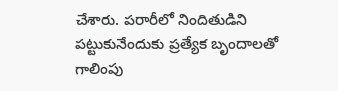చేశారు. పరారీలో నిందితుడిని పట్టుకునేందుకు ప్రత్యేక బృందాలతో గాలింపు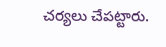చర్యలు చేపట్టారు.